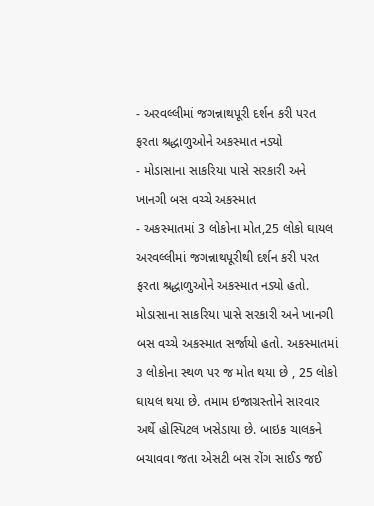- અરવલ્લીમાં જગન્નાથપૂરી દર્શન કરી પરત ફરતા શ્રદ્ધાળુઓને અકસ્માત નડ્યો
- મોડાસાના સાકરિયા પાસે સરકારી અને ખાનગી બસ વચ્ચે અકસ્માત
- અકસ્માતમાં 3 લોકોના મોત,25 લોકો ઘાયલ
અરવલ્લીમાં જગન્નાથપૂરીથી દર્શન કરી પરત ફરતા શ્રદ્ધાળુઓને અકસ્માત નડ્યો હતો. મોડાસાના સાકરિયા પાસે સરકારી અને ખાનગી બસ વચ્ચે અકસ્માત સર્જાયો હતો. અકસ્માતમાં ૩ લોકોના સ્થળ પર જ મોત થયા છે , 25 લોકો ઘાયલ થયા છે. તમામ ઇજાગ્રસ્તોને સારવાર અર્થે હોસ્પિટલ ખસેડાયા છે. બાઇક ચાલકને બચાવવા જતા એસટી બસ રોંગ સાઈડ જઈ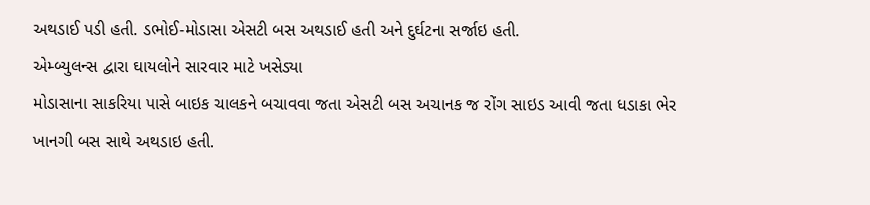અથડાઈ પડી હતી. ડભોઈ-મોડાસા એસટી બસ અથડાઈ હતી અને દુર્ઘટના સર્જાઇ હતી.
એમ્બ્યુલન્સ દ્વારા ઘાયલોને સારવાર માટે ખસેડ્યા
મોડાસાના સાકરિયા પાસે બાઇક ચાલકને બચાવવા જતા એસટી બસ અચાનક જ રોંગ સાઇડ આવી જતા ધડાકા ભેર ખાનગી બસ સાથે અથડાઇ હતી.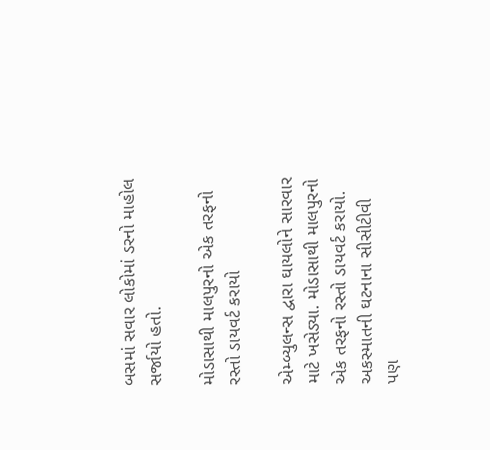બસમાં સવાર લોકોમાં ડરનો માહોલ સર્જાયો હતો.

મોડાસાથી માલપુરનો એક તરફનો રસ્તો ડાયવર્ટ કરાયો

એમ્બ્યુલન્સ દ્વારા ઘાયલોને સારવાર માટે ખસેડ્યા. મોડાસાથી માલપુરનો એક તરફનો રસ્તો ડાયવર્ટ કરાયો. અકસ્માતની ઘટનાના સીસીટીવી પણ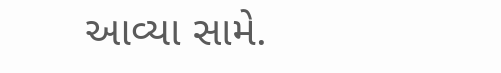આવ્યા સામે.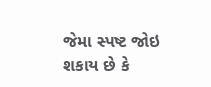જેમા સ્પષ્ટ જોઇ શકાય છે કે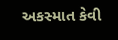અકસ્માત કેવી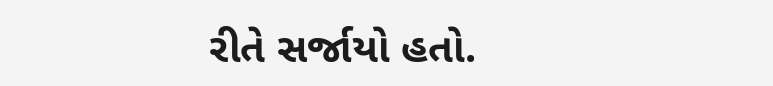રીતે સર્જાયો હતો.